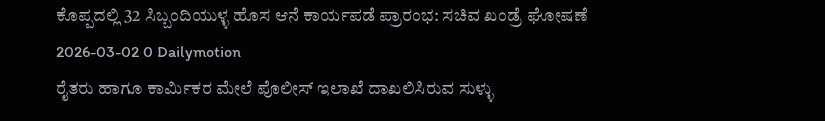ಕೊಪ್ಪದಲ್ಲಿ 32 ಸಿಬ್ಬಂದಿಯುಳ್ಳ ಹೊಸ ಆನೆ ಕಾರ್ಯಪಡೆ ಪ್ರಾರಂಭ: ಸಚಿವ ಖಂಡ್ರೆ ಘೋಷಣೆ
2026-03-02 0 Dailymotion
ರೈತರು ಹಾಗೂ ಕಾರ್ಮಿಕರ ಮೇಲೆ ಪೊಲೀಸ್ ಇಲಾಖೆ ದಾಖಲಿಸಿರುವ ಸುಳ್ಳು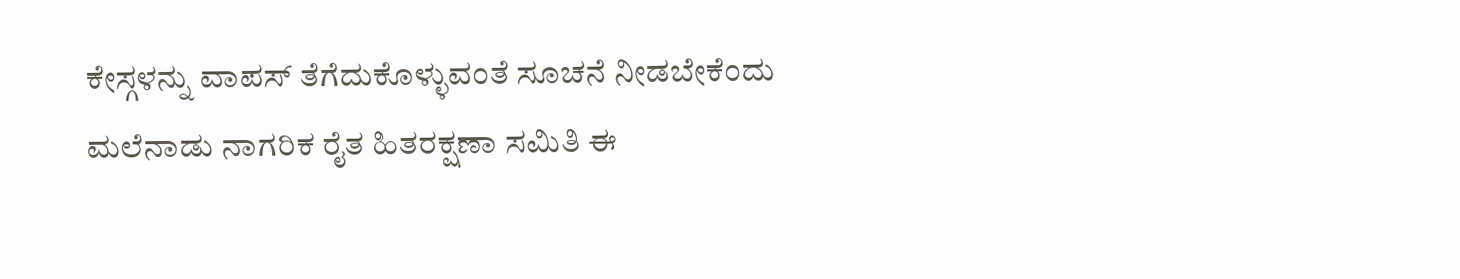ಕೇಸ್ಗಳನ್ನು ವಾಪಸ್ ತೆಗೆದುಕೊಳ್ಳುವಂತೆ ಸೂಚನೆ ನೀಡಬೇಕೆಂದು ಮಲೆನಾಡು ನಾಗರಿಕ ರೈತ ಹಿತರಕ್ಷಣಾ ಸಮಿತಿ ಈ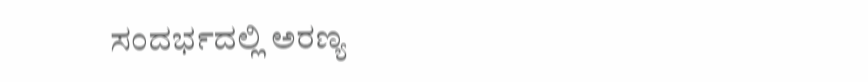ಸಂದರ್ಭದಲ್ಲಿ ಅರಣ್ಯ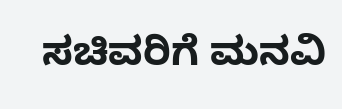ಸಚಿವರಿಗೆ ಮನವಿ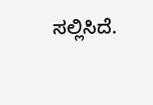ಸಲ್ಲಿಸಿದೆ.